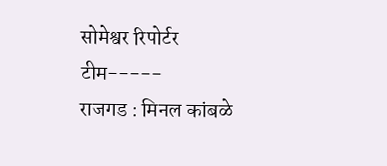सोमेश्वर रिपोर्टर टीम-----
राजगड : मिनल कांबळे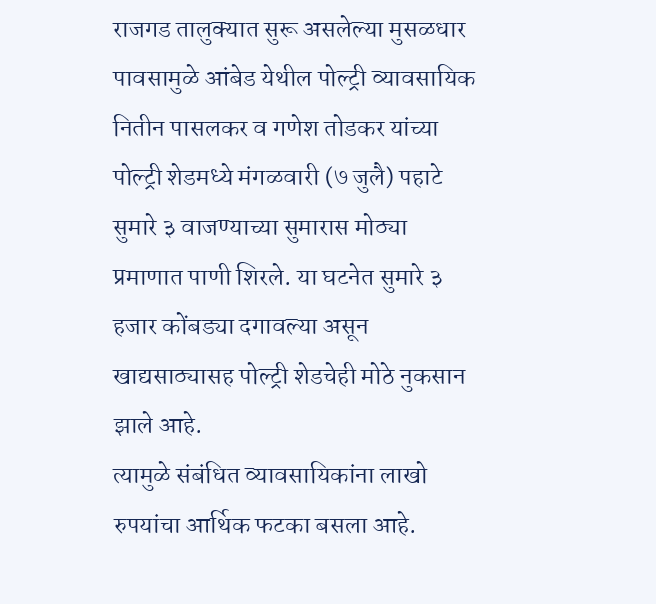राजगड तालुक्यात सुरू असलेल्या मुसळधार पावसामुळे आंबेड येथील पोल्ट्री व्यावसायिक नितीन पासलकर व गणेश तोडकर यांच्या पोल्ट्री शेडमध्ये मंगळवारी (७ जुलै) पहाटे सुमारे ३ वाजण्याच्या सुमारास मोठ्या प्रमाणात पाणी शिरले. या घटनेत सुमारे ३ हजार कोंबड्या दगावल्या असून खाद्यसाठ्यासह पोल्ट्री शेडचेही मोठे नुकसान झाले आहे.
त्यामुळे संबंधित व्यावसायिकांना लाखो रुपयांचा आर्थिक फटका बसला आहे.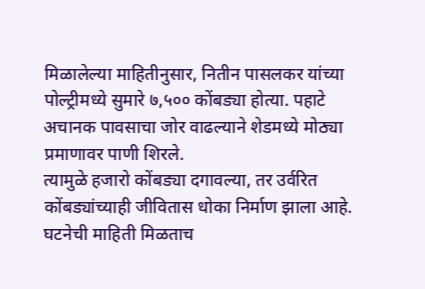मिळालेल्या माहितीनुसार, नितीन पासलकर यांच्या पोल्ट्रीमध्ये सुमारे ७,५०० कोंबड्या होत्या. पहाटे अचानक पावसाचा जोर वाढल्याने शेडमध्ये मोठ्या प्रमाणावर पाणी शिरले.
त्यामुळे हजारो कोंबड्या दगावल्या, तर उर्वरित कोंबड्यांच्याही जीवितास धोका निर्माण झाला आहे. घटनेची माहिती मिळताच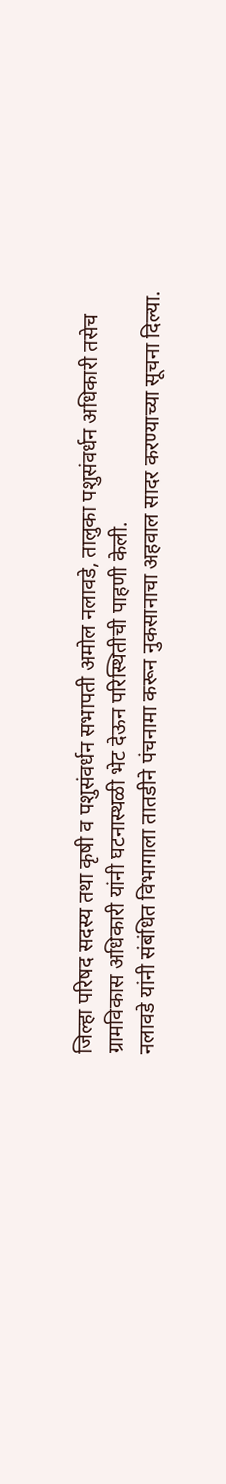जिल्हा परिषद सदस्य तथा कृषी व पशुसंवर्धन सभापती अमोल नलावडे, तालुका पशुसंवर्धन अधिकारी तसेच ग्रामविकास अधिकारी यांनी घटनास्थळी भेट देऊन परिस्थितीची पाहणी केली.
नलावडे यांनी संबंधित विभागाला तातडीने पंचनामा करून नुकसानाचा अहवाल सादर करण्याच्या सूचना दिल्या.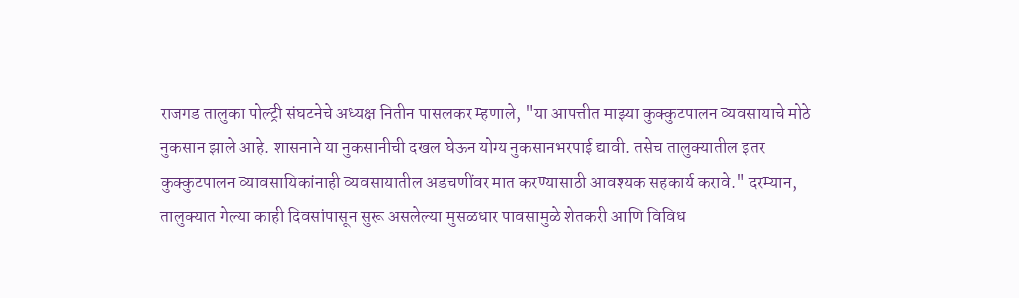राजगड तालुका पोल्ट्री संघटनेचे अध्यक्ष नितीन पासलकर म्हणाले, "या आपत्तीत माझ्या कुक्कुटपालन व्यवसायाचे मोठे नुकसान झाले आहे. शासनाने या नुकसानीची दखल घेऊन योग्य नुकसानभरपाई द्यावी. तसेच तालुक्यातील इतर कुक्कुटपालन व्यावसायिकांनाही व्यवसायातील अडचणींवर मात करण्यासाठी आवश्यक सहकार्य करावे." दरम्यान, तालुक्यात गेल्या काही दिवसांपासून सुरू असलेल्या मुसळधार पावसामुळे शेतकरी आणि विविध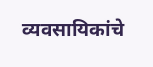व्यवसायिकांचे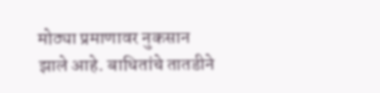मोठ्या प्रमाणावर नुकसान झाले आहे. बाधितांचे तातडीने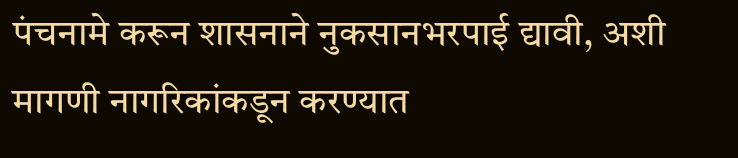पंचनामे करून शासनाने नुकसानभरपाई द्यावी, अशी मागणी नागरिकांकडून करण्यात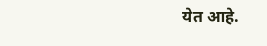येत आहे.